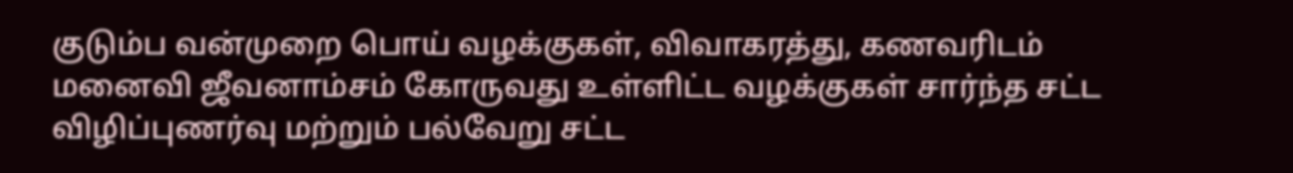குடும்ப வன்முறை பொய் வழக்குகள், விவாகரத்து, கணவரிடம் மனைவி ஜீவனாம்சம் கோருவது உள்ளிட்ட வழக்குகள் சார்ந்த சட்ட விழிப்புணர்வு மற்றும் பல்வேறு சட்ட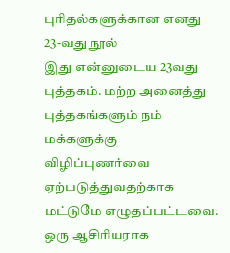புரிதல்களுக்கான எனது 23-வது நூல்
இது என்னுடைய 23வது புத்தகம். மற்ற அனைத்து புத்தகங்களும் நம் மக்களுக்கு விழிப்புணர்வை ஏற்படுத்துவதற்காக மட்டுமே எழுதப்பட்டவை. ஒரு ஆசிரியராக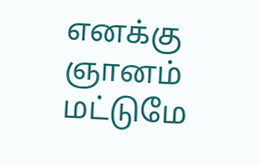எனக்கு ஞானம் மட்டுமே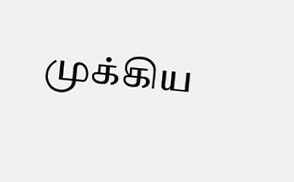முக்கிய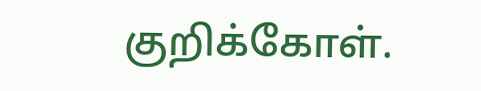குறிக்கோள்.